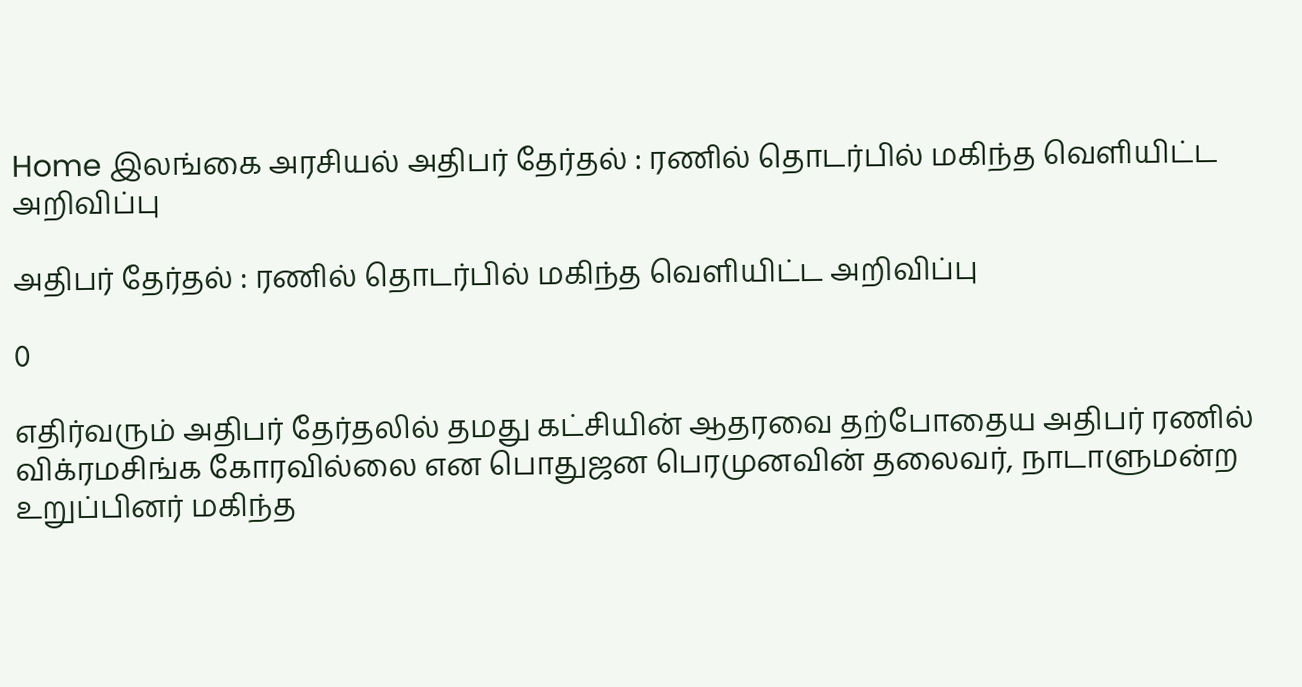Home இலங்கை அரசியல் அதிபர் தேர்தல் : ரணில் தொடர்பில் மகிந்த வெளியிட்ட அறிவிப்பு

அதிபர் தேர்தல் : ரணில் தொடர்பில் மகிந்த வெளியிட்ட அறிவிப்பு

0

எதிர்வரும் அதிபர் தேர்தலில் தமது கட்சியின் ஆதரவை தற்போதைய அதிபர் ரணில் விக்ரமசிங்க கோரவில்லை என பொதுஜன பெரமுனவின் தலைவர், நாடாளுமன்ற உறுப்பினர் மகிந்த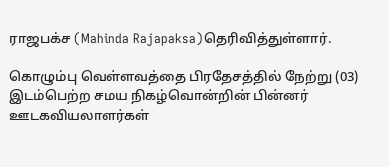ராஜபக்ச (Mahinda Rajapaksa)தெரிவித்துள்ளார்.

கொழும்பு வெள்ளவத்தை பிரதேசத்தில் நேற்று (03) இடம்பெற்ற சமய நிகழ்வொன்றின் பின்னர் ஊடகவியலாளர்கள்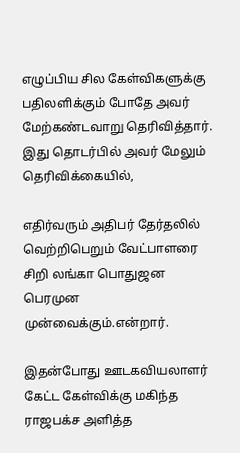எழுப்பிய சில கேள்விகளுக்கு பதிலளிக்கும் போதே அவர் மேற்கண்டவாறு தெரிவித்தார். இது தொடர்பில் அவர் மேலும் தெரிவிக்கையில்,

எதிர்வரும் அதிபர் தேர்தலில் வெற்றிபெறும் வேட்பாளரை சிறி லங்கா பொதுஜன பெரமுன முன்வைக்கும்.என்றார்.

இதன்போது ஊடகவியலாளர் கேட்ட கேள்விக்கு மகிந்த ராஜபக்ச அளித்த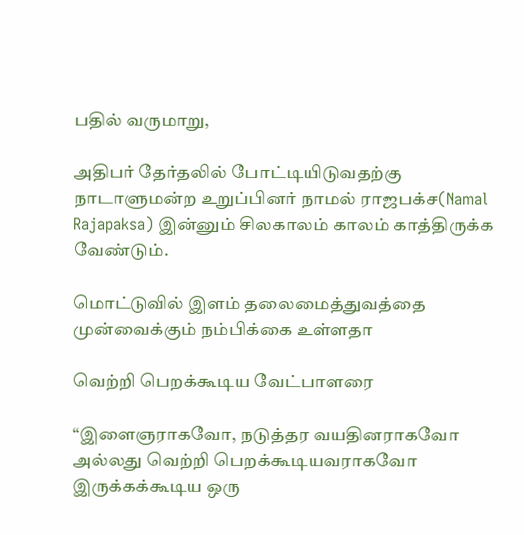பதில் வருமாறு,

அதிபர் தேர்தலில் போட்டியிடுவதற்கு நாடாளுமன்ற உறுப்பினர் நாமல் ராஜபக்ச(Namal Rajapaksa) இன்னும் சிலகாலம் காலம் காத்திருக்க வேண்டும்.

மொட்டுவில் இளம் தலைமைத்துவத்தை முன்வைக்கும் நம்பிக்கை உள்ளதா

வெற்றி பெறக்கூடிய வேட்பாளரை

“இளைஞராகவோ, நடுத்தர வயதினராகவோ அல்லது வெற்றி பெறக்கூடியவராகவோ இருக்கக்கூடிய ஒரு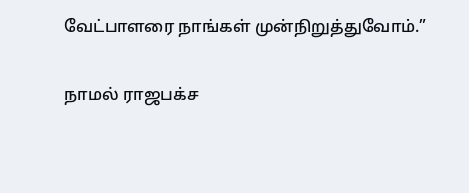வேட்பாளரை நாங்கள் முன்நிறுத்துவோம்.”

நாமல் ராஜபக்ச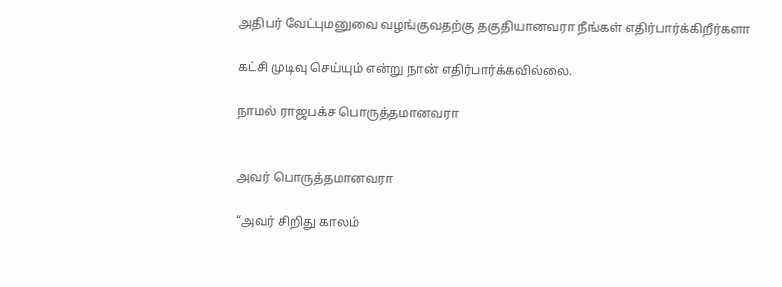அதிபர் வேட்புமனுவை வழங்குவதற்கு தகுதியானவரா நீங்கள் எதிர்பார்க்கிறீர்களா

கட்சி முடிவு செய்யும் என்று நான் எதிர்பார்க்கவில்லை.

நாமல் ராஜபக்ச பொருத்தமானவரா


அவர் பொருத்தமானவரா

“அவர் சிறிது காலம்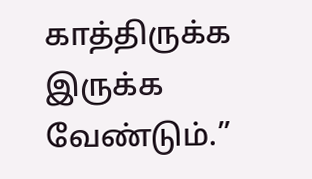காத்திருக்க இருக்க வேண்டும்.”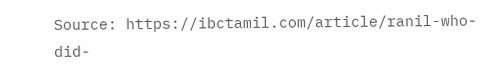Source: https://ibctamil.com/article/ranil-who-did-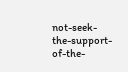not-seek-the-support-of-the-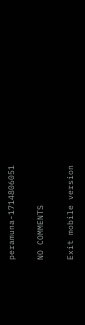peramuna-1714806051

NO COMMENTS

Exit mobile version